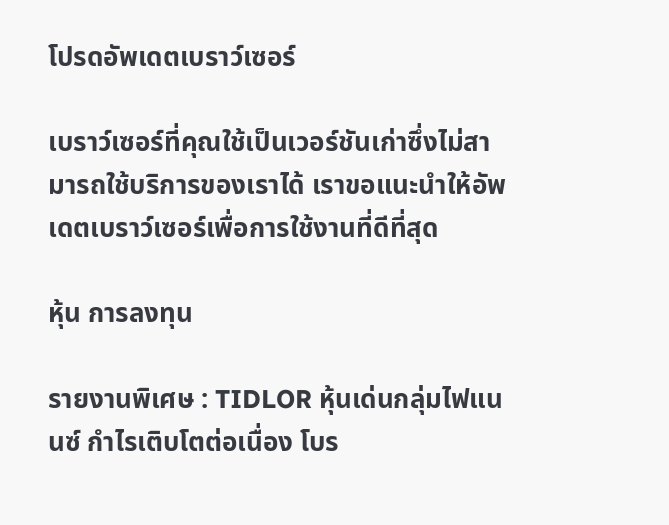โปรดอัพเดตเบราว์เซอร์

เบราว์เซอร์ที่คุณใช้เป็นเวอร์ชันเก่าซึ่งไม่สามารถใช้บริการของเราได้ เราขอแนะนำให้อัพเดตเบราว์เซอร์เพื่อการใช้งานที่ดีที่สุด

หุ้น การลงทุน

รายงานพิเศษ : TIDLOR หุ้นเด่นกลุ่มไฟแนนซ์ กำไรเติบโตต่อเนื่อง โบร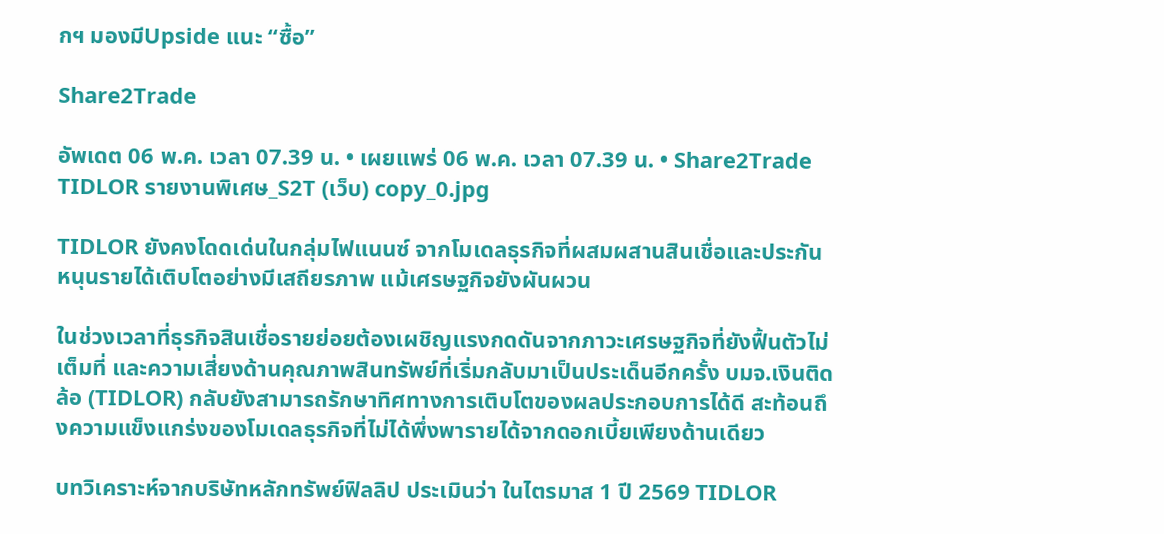กฯ มองมีUpside แนะ “ซื้อ”

Share2Trade

อัพเดต 06 พ.ค. เวลา 07.39 น. • เผยแพร่ 06 พ.ค. เวลา 07.39 น. • Share2Trade
TIDLOR รายงานพิเศษ_S2T (เว็บ) copy_0.jpg

TIDLOR ยังคงโดดเด่นในกลุ่มไฟแนนซ์ จากโมเดลธุรกิจที่ผสมผสานสินเชื่อและประกัน หนุนรายได้เติบโตอย่างมีเสถียรภาพ แม้เศรษฐกิจยังผันผวน

ในช่วงเวลาที่ธุรกิจสินเชื่อรายย่อยต้องเผชิญแรงกดดันจากภาวะเศรษฐกิจที่ยังฟื้นตัวไม่เต็มที่ และความเสี่ยงด้านคุณภาพสินทรัพย์ที่เริ่มกลับมาเป็นประเด็นอีกครั้ง บมจ.เงินติดล้อ (TIDLOR) กลับยังสามารถรักษาทิศทางการเติบโตของผลประกอบการได้ดี สะท้อนถึงความแข็งแกร่งของโมเดลธุรกิจที่ไม่ได้พึ่งพารายได้จากดอกเบี้ยเพียงด้านเดียว

บทวิเคราะห์จากบริษัทหลักทรัพย์ฟิลลิป ประเมินว่า ในไตรมาส 1 ปี 2569 TIDLOR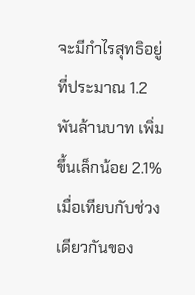จะมีกำไรสุทธิอยู่ที่ประมาณ 1.2 พันล้านบาท เพิ่มขึ้นเล็กน้อย 2.1% เมื่อเทียบกับช่วงเดียวกันของ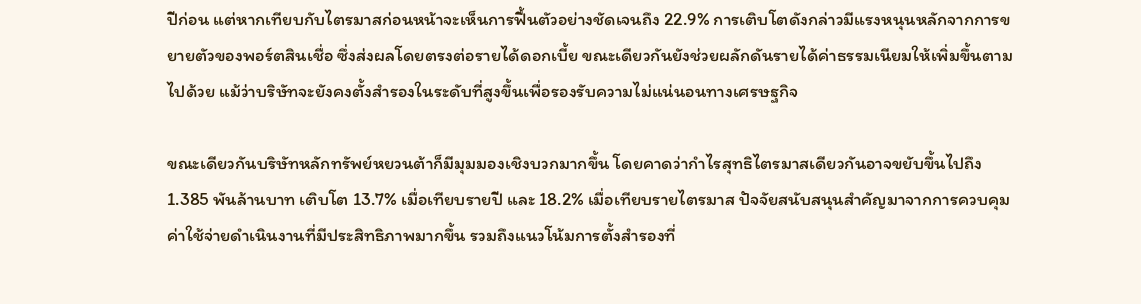ปีก่อน แต่หากเทียบกับไตรมาสก่อนหน้าจะเห็นการฟื้นตัวอย่างชัดเจนถึง 22.9% การเติบโตดังกล่าวมีแรงหนุนหลักจากการขยายตัวของพอร์ตสินเชื่อ ซึ่งส่งผลโดยตรงต่อรายได้ดอกเบี้ย ขณะเดียวกันยังช่วยผลักดันรายได้ค่าธรรมเนียมให้เพิ่มขึ้นตามไปด้วย แม้ว่าบริษัทจะยังคงตั้งสำรองในระดับที่สูงขึ้นเพื่อรองรับความไม่แน่นอนทางเศรษฐกิจ

ขณะเดียวกันบริษัทหลักทรัพย์หยวนต้าก็มีมุมมองเชิงบวกมากขึ้น โดยคาดว่ากำไรสุทธิไตรมาสเดียวกันอาจขยับขึ้นไปถึง 1.385 พันล้านบาท เติบโต 13.7% เมื่อเทียบรายปี และ 18.2% เมื่อเทียบรายไตรมาส ปัจจัยสนับสนุนสำคัญมาจากการควบคุมค่าใช้จ่ายดำเนินงานที่มีประสิทธิภาพมากขึ้น รวมถึงแนวโน้มการตั้งสำรองที่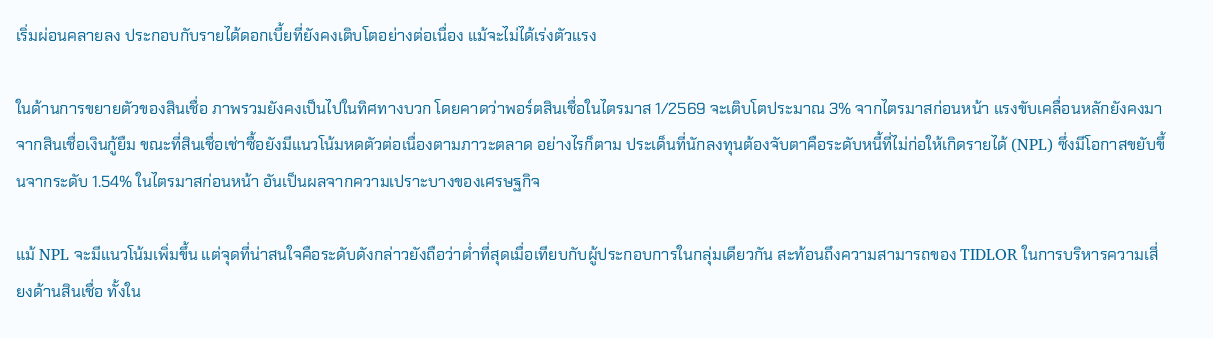เริ่มผ่อนคลายลง ประกอบกับรายได้ดอกเบี้ยที่ยังคงเติบโตอย่างต่อเนื่อง แม้จะไม่ได้เร่งตัวแรง

ในด้านการขยายตัวของสินเชื่อ ภาพรวมยังคงเป็นไปในทิศทางบวก โดยคาดว่าพอร์ตสินเชื่อในไตรมาส 1/2569 จะเติบโตประมาณ 3% จากไตรมาสก่อนหน้า แรงขับเคลื่อนหลักยังคงมาจากสินเชื่อเงินกู้ยืม ขณะที่สินเชื่อเช่าซื้อยังมีแนวโน้มหดตัวต่อเนื่องตามภาวะตลาด อย่างไรก็ตาม ประเด็นที่นักลงทุนต้องจับตาคือระดับหนี้ที่ไม่ก่อให้เกิดรายได้ (NPL) ซึ่งมีโอกาสขยับขึ้นจากระดับ 1.54% ในไตรมาสก่อนหน้า อันเป็นผลจากความเปราะบางของเศรษฐกิจ

แม้ NPL จะมีแนวโน้มเพิ่มขึ้น แต่จุดที่น่าสนใจคือระดับดังกล่าวยังถือว่าต่ำที่สุดเมื่อเทียบกับผู้ประกอบการในกลุ่มเดียวกัน สะท้อนถึงความสามารถของ TIDLOR ในการบริหารความเสี่ยงด้านสินเชื่อ ทั้งใน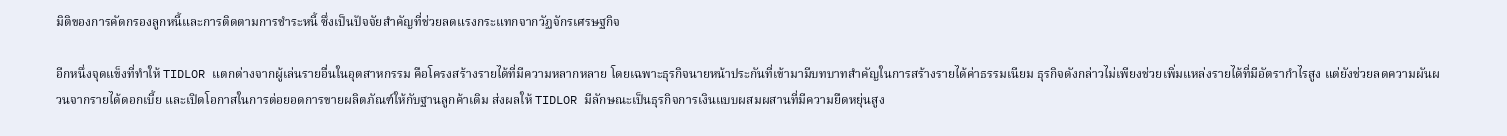มิติของการคัดกรองลูกหนี้และการติดตามการชำระหนี้ ซึ่งเป็นปัจจัยสำคัญที่ช่วยลดแรงกระแทกจากวัฏจักรเศรษฐกิจ

อีกหนึ่งจุดแข็งที่ทำให้ TIDLOR แตกต่างจากผู้เล่นรายอื่นในอุตสาหกรรม คือโครงสร้างรายได้ที่มีความหลากหลาย โดยเฉพาะธุรกิจนายหน้าประกันที่เข้ามามีบทบาทสำคัญในการสร้างรายได้ค่าธรรมเนียม ธุรกิจดังกล่าวไม่เพียงช่วยเพิ่มแหล่งรายได้ที่มีอัตรากำไรสูง แต่ยังช่วยลดความผันผวนจากรายได้ดอกเบี้ย และเปิดโอกาสในการต่อยอดการขายผลิตภัณฑ์ให้กับฐานลูกค้าเดิม ส่งผลให้ TIDLOR มีลักษณะเป็นธุรกิจการเงินแบบผสมผสานที่มีความยืดหยุ่นสูง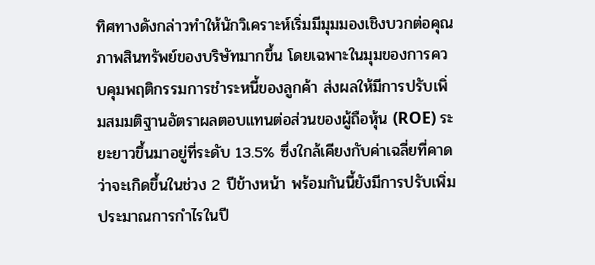ทิศทางดังกล่าวทำให้นักวิเคราะห์เริ่มมีมุมมองเชิงบวกต่อคุณภาพสินทรัพย์ของบริษัทมากขึ้น โดยเฉพาะในมุมของการควบคุมพฤติกรรมการชำระหนี้ของลูกค้า ส่งผลให้มีการปรับเพิ่มสมมติฐานอัตราผลตอบแทนต่อส่วนของผู้ถือหุ้น (ROE) ระยะยาวขึ้นมาอยู่ที่ระดับ 13.5% ซึ่งใกล้เคียงกับค่าเฉลี่ยที่คาดว่าจะเกิดขึ้นในช่วง 2 ปีข้างหน้า พร้อมกันนี้ยังมีการปรับเพิ่มประมาณการกำไรในปี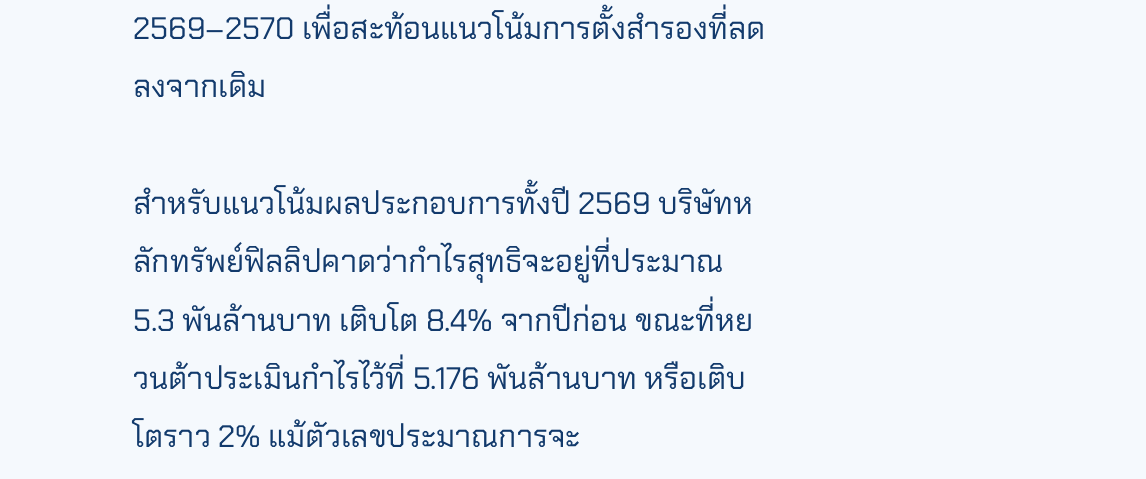2569–2570 เพื่อสะท้อนแนวโน้มการตั้งสำรองที่ลดลงจากเดิม

สำหรับแนวโน้มผลประกอบการทั้งปี 2569 บริษัทหลักทรัพย์ฟิลลิปคาดว่ากำไรสุทธิจะอยู่ที่ประมาณ 5.3 พันล้านบาท เติบโต 8.4% จากปีก่อน ขณะที่หยวนต้าประเมินกำไรไว้ที่ 5.176 พันล้านบาท หรือเติบโตราว 2% แม้ตัวเลขประมาณการจะ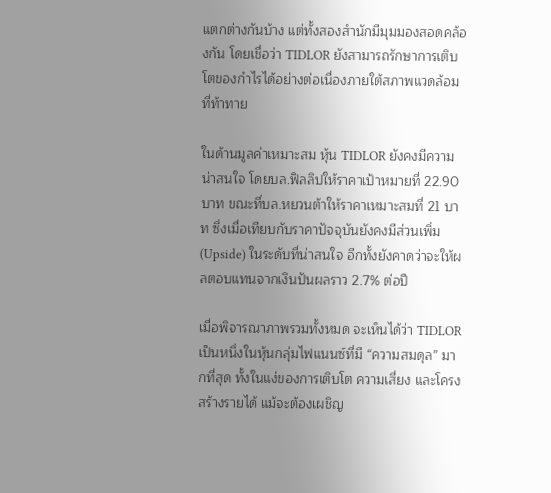แตกต่างกันบ้าง แต่ทั้งสองสำนักมีมุมมองสอดคล้องกัน โดยเชื่อว่า TIDLOR ยังสามารถรักษาการเติบโตของกำไรได้อย่างต่อเนื่องภายใต้สภาพแวดล้อมที่ท้าทาย

ในด้านมูลค่าเหมาะสม หุ้น TIDLOR ยังคงมีความน่าสนใจ โดยบล.ฟิลลิปให้ราคาเป้าหมายที่ 22.90 บาท ขณะที่บล.หยวนต้าให้ราคาเหมาะสมที่ 21 บาท ซึ่งเมื่อเทียบกับราคาปัจจุบันยังคงมีส่วนเพิ่ม (Upside) ในระดับที่น่าสนใจ อีกทั้งยังคาดว่าจะให้ผลตอบแทนจากเงินปันผลราว 2.7% ต่อปี

เมื่อพิจารณาภาพรวมทั้งหมด จะเห็นได้ว่า TIDLOR เป็นหนึ่งในหุ้นกลุ่มไฟแนนซ์ที่มี “ความสมดุล” มากที่สุด ทั้งในแง่ของการเติบโต ความเสี่ยง และโครงสร้างรายได้ แม้จะต้องเผชิญ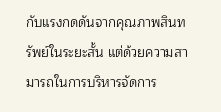กับแรงกดดันจากคุณภาพสินทรัพย์ในระยะสั้น แต่ด้วยความสามารถในการบริหารจัดการ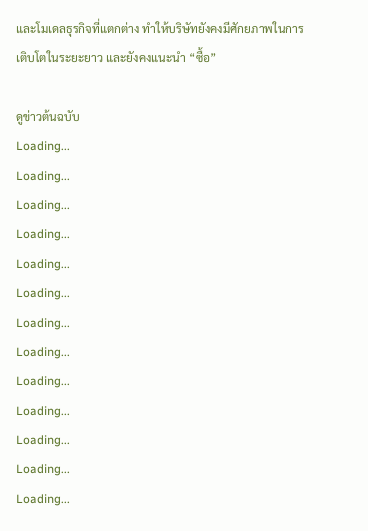และโมเดลธุรกิจที่แตกต่าง ทำให้บริษัทยังคงมีศักยภาพในการเติบโตในระยะยาว และยังคงแนะนำ “ซื้อ”

ดูข่าวต้นฉบับ
Loading...
Loading...
Loading...
Loading...
Loading...
Loading...
Loading...
Loading...
Loading...
Loading...
Loading...
Loading...
Loading...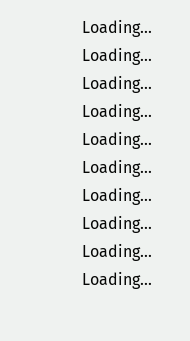Loading...
Loading...
Loading...
Loading...
Loading...
Loading...
Loading...
Loading...
Loading...
Loading...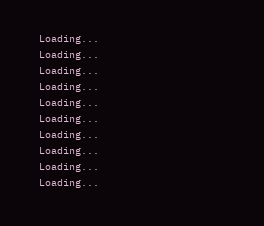Loading...
Loading...
Loading...
Loading...
Loading...
Loading...
Loading...
Loading...
Loading...
Loading...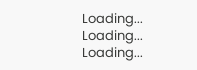Loading...
Loading...
Loading...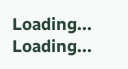Loading...
Loading...